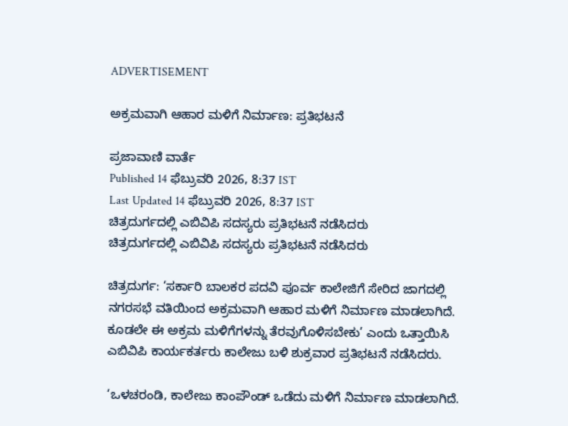ADVERTISEMENT

ಅಕ್ರಮವಾಗಿ ಆಹಾರ ಮಳಿಗೆ ನಿರ್ಮಾಣ: ಪ್ರತಿಭಟನೆ

ಪ್ರಜಾವಾಣಿ ವಾರ್ತೆ
Published 14 ಫೆಬ್ರುವರಿ 2026, 8:37 IST
Last Updated 14 ಫೆಬ್ರುವರಿ 2026, 8:37 IST
ಚಿತ್ರದುರ್ಗದಲ್ಲಿ ಎಬಿವಿಪಿ ಸದಸ್ಯರು ಪ್ರತಿಭಟನೆ ನಡೆಸಿದರು
ಚಿತ್ರದುರ್ಗದಲ್ಲಿ ಎಬಿವಿಪಿ ಸದಸ್ಯರು ಪ್ರತಿಭಟನೆ ನಡೆಸಿದರು

ಚಿತ್ರದುರ್ಗ: ‘ಸರ್ಕಾರಿ ಬಾಲಕರ ಪದವಿ ಪೂರ್ವ ಕಾಲೇಜಿಗೆ ಸೇರಿದ ಜಾಗದಲ್ಲಿ ನಗರಸಭೆ ವತಿಯಿಂದ ಅಕ್ರಮವಾಗಿ ಆಹಾರ ಮಳಿಗೆ ನಿರ್ಮಾಣ ಮಾಡಲಾಗಿದೆ. ಕೂಡಲೇ ಈ ಅಕ್ರಮ ಮಳಿಗೆಗಳನ್ನು ತೆರವುಗೊಳಿಸಬೇಕು’ ಎಂದು ಒತ್ತಾಯಿಸಿ ಎಬಿವಿಪಿ ಕಾರ್ಯಕರ್ತರು ಕಾಲೇಜು ಬಳಿ ಶುಕ್ರವಾರ ಪ್ರತಿಭಟನೆ ನಡೆಸಿದರು.

‘ಒಳಚರಂಡಿ, ಕಾಲೇಜು ಕಾಂಪೌಂಡ್‌ ಒಡೆದು ಮಳಿಗೆ ನಿರ್ಮಾಣ ಮಾಡಲಾಗಿದೆ.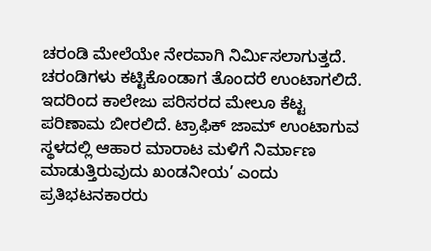ಚರಂಡಿ ಮೇಲೆಯೇ ನೇರವಾಗಿ ನಿರ್ಮಿಸಲಾಗುತ್ತದೆ. ಚರಂಡಿಗಳು ಕಟ್ಟಿಕೊಂಡಾಗ ತೊಂದರೆ ಉಂಟಾಗಲಿದೆ. ಇದರಿಂದ ಕಾಲೇಜು ಪರಿಸರದ ಮೇಲೂ ಕೆಟ್ಟ ಪರಿಣಾಮ ಬೀರಲಿದೆ. ಟ್ರಾಫಿಕ್‌ ಜಾಮ್‌ ಉಂಟಾಗುವ ಸ್ಥಳದಲ್ಲಿ ಆಹಾರ ಮಾರಾಟ ಮಳಿಗೆ ನಿರ್ಮಾಣ ಮಾಡುತ್ತಿರುವುದು ಖಂಡನೀಯ’ ಎಂದು ಪ್ರತಿಭಟನಕಾರರು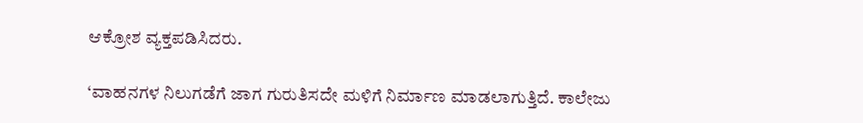ಆಕ್ರೋಶ ವ್ಯಕ್ತಪಡಿಸಿದರು.

‘ವಾಹನಗಳ ನಿಲುಗಡೆಗೆ ಜಾಗ ಗುರುತಿಸದೇ ಮಳಿಗೆ ನಿರ್ಮಾಣ ಮಾಡಲಾಗುತ್ತಿದೆ. ಕಾಲೇಜು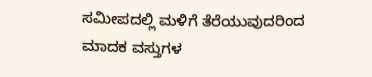ಸಮೀಪದಲ್ಲಿ ಮಳಿಗೆ ತೆರೆಯುವುದರಿಂದ ಮಾದಕ ವಸ್ತುಗಳ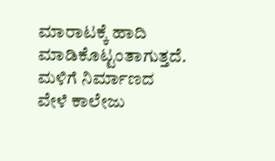ಮಾರಾಟಕ್ಕೆ ಹಾದಿ ಮಾಡಿಕೊಟ್ಟಂತಾಗುತ್ತದೆ. ಮಳಿಗೆ ನಿರ್ಮಾಣದ ವೇಳೆ ಕಾಲೇಜು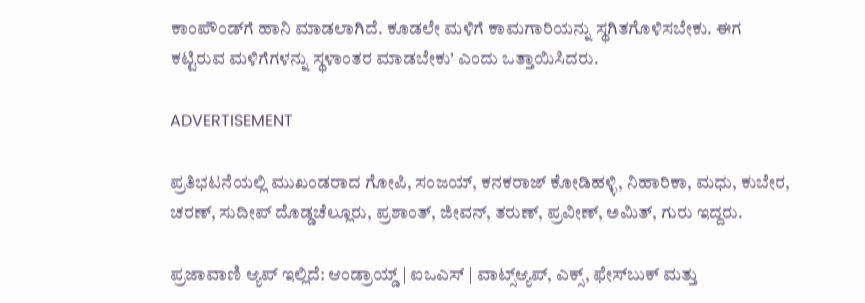ಕಾಂಪೌಂಡ್‌ಗೆ ಹಾನಿ ಮಾಡಲಾಗಿದೆ. ಕೂಡಲೇ ಮಳಿಗೆ ಕಾಮಗಾರಿಯನ್ನು ಸ್ಥಗಿತಗೊಳಿಸಬೇಕು. ಈಗ ಕಟ್ಟಿರುವ ಮಳಿಗೆಗಳನ್ನು ಸ್ಥಳಾಂತರ ಮಾಡಬೇಕು’ ಎಂದು ಒತ್ತಾಯಿಸಿದರು.

ADVERTISEMENT

ಪ್ರತಿಭಟನೆಯಲ್ಲಿ ಮುಖಂಡರಾದ ಗೋಪಿ, ಸಂಜಯ್, ಕನಕರಾಜ್ ಕೋಡಿಹಳ್ಳಿ, ನಿಹಾರಿಕಾ, ಮಧು, ಕುಬೇರ, ಚರಣ್, ಸುದೀಪ್ ದೊಡ್ಡಚೆಲ್ಲೂರು, ಪ್ರಶಾಂತ್, ಜೀವನ್, ತರುಣ್, ಪ್ರವೀಣ್, ಅಮಿತ್, ಗುರು ಇದ್ದರು.

ಪ್ರಜಾವಾಣಿ ಆ್ಯಪ್ ಇಲ್ಲಿದೆ: ಆಂಡ್ರಾಯ್ಡ್ | ಐಒಎಸ್ | ವಾಟ್ಸ್ಆ್ಯಪ್, ಎಕ್ಸ್, ಫೇಸ್‌ಬುಕ್ ಮತ್ತು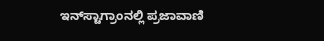ಇನ್‌ಸ್ಟಾಗ್ರಾಂನಲ್ಲಿ ಪ್ರಜಾವಾಣಿ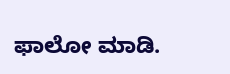ಫಾಲೋ ಮಾಡಿ.